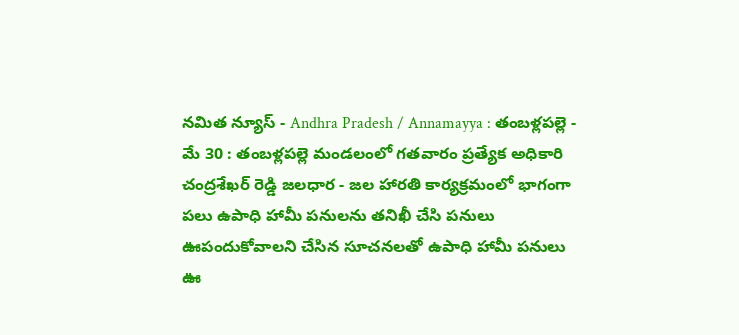నమిత న్యూస్ - Andhra Pradesh / Annamayya : తంబళ్లపల్లె - మే 30 : తంబళ్లపల్లె మండలంలో గతవారం ప్రత్యేక అధికారి చంద్రశేఖర్ రెడ్డి జలధార - జల హారతి కార్యక్రమంలో భాగంగా పలు ఉపాధి హామీ పనులను తనిఖీ చేసి పనులు ఊపందుకోవాలని చేసిన సూచనలతో ఉపాధి హామీ పనులు ఊ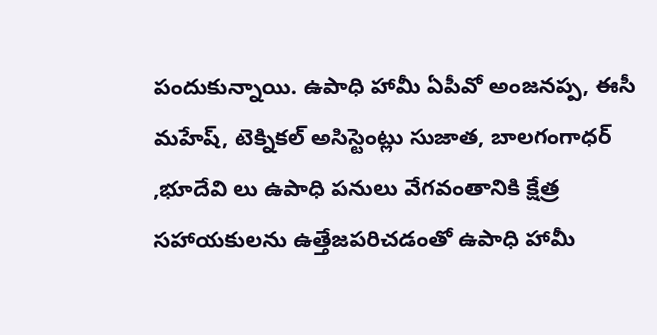పందుకున్నాయి. ఉపాధి హామీ ఏపీవో అంజనప్ప, ఈసీ మహేష్, టెక్నికల్ అసిస్టెంట్లు సుజాత, బాలగంగాధర్ ,భూదేవి లు ఉపాధి పనులు వేగవంతానికి క్షేత్ర సహాయకులను ఉత్తేజపరిచడంతో ఉపాధి హామీ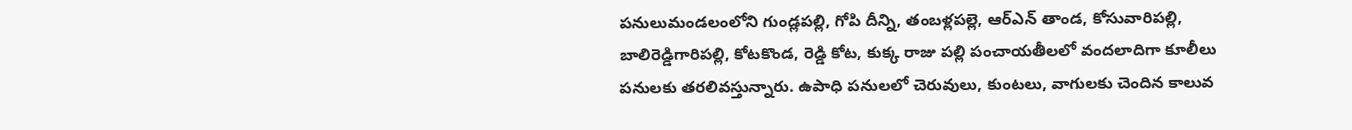పనులుమండలంలోని గుండ్లపల్లి, గోపి దీన్ని, తంబళ్లపల్లె, ఆర్ఎన్ తాండ, కోసువారిపల్లి, బాలిరెడ్డిగారిపల్లి, కోటకొండ, రెడ్డి కోట, కుక్క రాజు పల్లి పంచాయతీలలో వందలాదిగా కూలీలు పనులకు తరలివస్తున్నారు. ఉపాధి పనులలో చెరువులు, కుంటలు, వాగులకు చెందిన కాలువ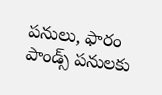పనులు, ఫారం పాండ్స్ పనులకు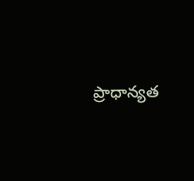ప్రాధాన్యత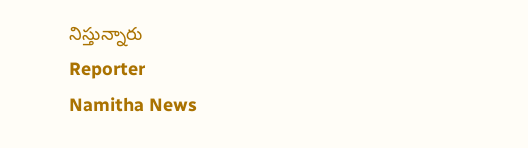నిస్తున్నారు
Reporter
Namitha News